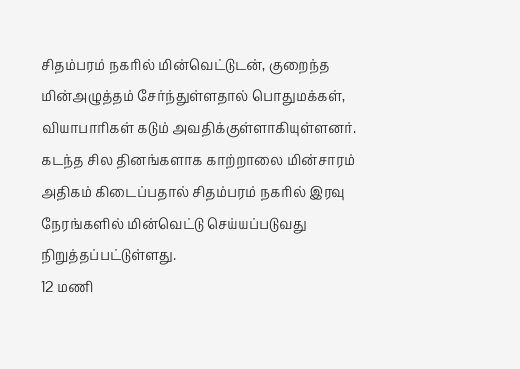சிதம்பரம் நகரில் மின்வெட்டுடன், குறைந்த மின்அழுத்தம் சேர்ந்துள்ளதால் பொதுமக்கள், வியாபாரிகள் கடும் அவதிக்குள்ளாகியுள்ளனர்.
கடந்த சில தினங்களாக காற்றாலை மின்சாரம் அதிகம் கிடைப்பதால் சிதம்பரம் நகரில் இரவு நேரங்களில் மின்வெட்டு செய்யப்படுவது நிறுத்தப்பட்டுள்ளது.
12 மணி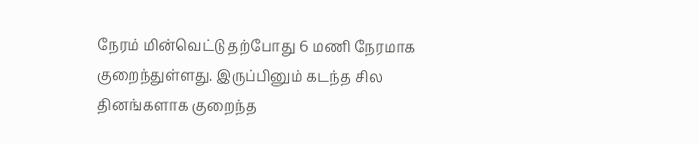நேரம் மின்வெட்டு தற்போது 6 மணி நேரமாக குறைந்துள்ளது. இருப்பினும் கடந்த சில தினங்களாக குறைந்த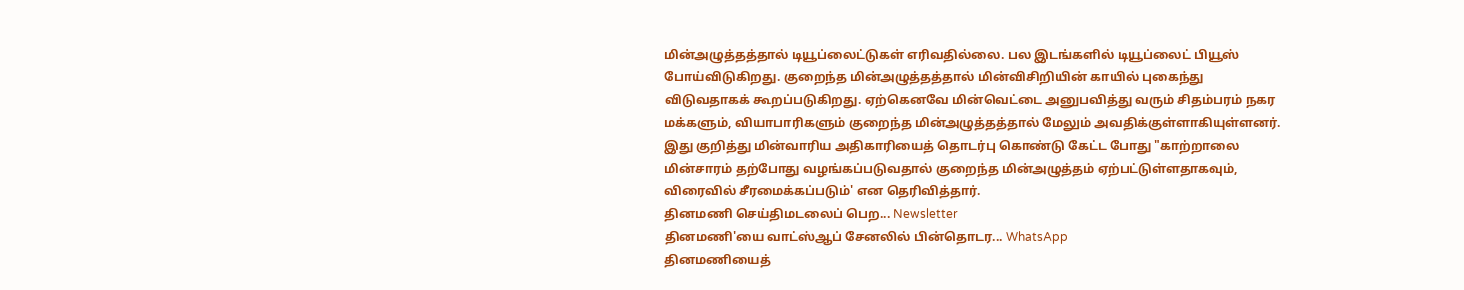மின்அழுத்தத்தால் டியூப்லைட்டுகள் எரிவதில்லை. பல இடங்களில் டியூப்லைட் பியூஸ் போய்விடுகிறது. குறைந்த மின்அழுத்தத்தால் மின்விசிறியின் காயில் புகைந்து விடுவதாகக் கூறப்படுகிறது. ஏற்கெனவே மின்வெட்டை அனுபவித்து வரும் சிதம்பரம் நகர மக்களும், வியாபாரிகளும் குறைந்த மின்அழுத்தத்தால் மேலும் அவதிக்குள்ளாகியுள்ளனர்.
இது குறித்து மின்வாரிய அதிகாரியைத் தொடர்பு கொண்டு கேட்ட போது "காற்றாலை மின்சாரம் தற்போது வழங்கப்படுவதால் குறைந்த மின்அழுத்தம் ஏற்பட்டுள்ளதாகவும், விரைவில் சீரமைக்கப்படும்' என தெரிவித்தார்.
தினமணி செய்திமடலைப் பெற... Newsletter
தினமணி'யை வாட்ஸ்ஆப் சேனலில் பின்தொடர... WhatsApp
தினமணியைத்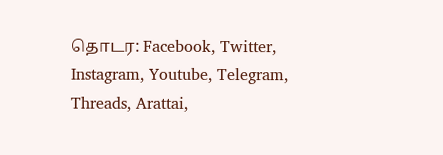தொடர: Facebook, Twitter, Instagram, Youtube, Telegram, Threads, Arattai,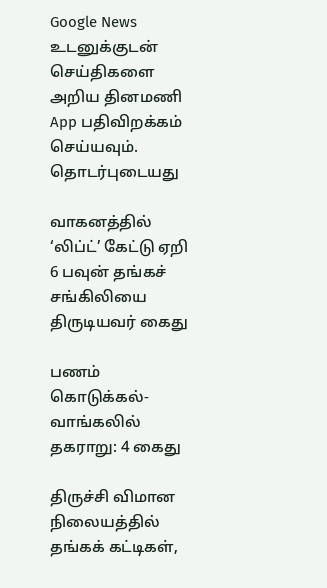Google News
உடனுக்குடன் செய்திகளை அறிய தினமணி App பதிவிறக்கம் செய்யவும்.
தொடர்புடையது

வாகனத்தில் ‘லிப்ட்’ கேட்டு ஏறி 6 பவுன் தங்கச் சங்கிலியை திருடியவர் கைது

பணம் கொடுக்கல்-வாங்கலில் தகராறு: 4 கைது

திருச்சி விமான நிலையத்தில் தங்கக் கட்டிகள்,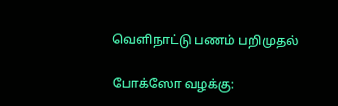வெளிநாட்டு பணம் பறிமுதல்

போக்ஸோ வழக்கு: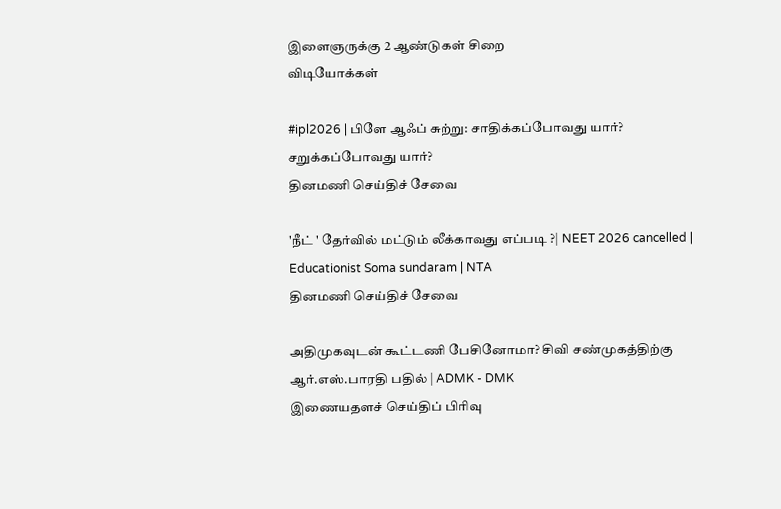இளைஞருக்கு 2 ஆண்டுகள் சிறை
விடியோக்கள்

#ipl2026 | பிளே ஆஃப் சுற்று: சாதிக்கப்போவது யார்? சறுக்கப்போவது யார்?
தினமணி செய்திச் சேவை

'நீட் ' தேர்வில் மட்டும் லீக்காவது எப்படி ?| NEET 2026 cancelled | Educationist Soma sundaram | NTA
தினமணி செய்திச் சேவை

அதிமுகவுடன் கூட்டணி பேசினோமா? சிவி சண்முகத்திற்கு ஆர்.எஸ்.பாரதி பதில் | ADMK - DMK
இணையதளச் செய்திப் பிரிவு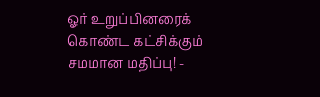ஓர் உறுப்பினரைக் கொண்ட கட்சிக்கும் சமமான மதிப்பு! -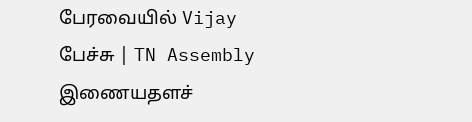பேரவையில் Vijay பேச்சு | TN Assembly
இணையதளச்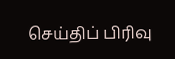செய்திப் பிரிவு